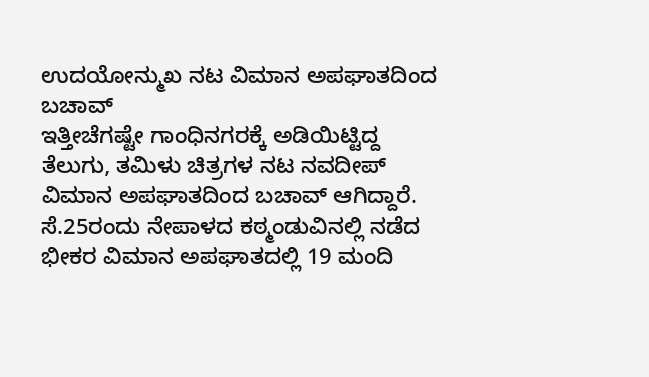ಉದಯೋನ್ಮುಖ ನಟ ವಿಮಾನ ಅಪಘಾತದಿಂದ ಬಚಾವ್
ಇತ್ತೀಚೆಗಷ್ಟೇ ಗಾಂಧಿನಗರಕ್ಕೆ ಅಡಿಯಿಟ್ಟಿದ್ದ ತೆಲುಗು, ತಮಿಳು ಚಿತ್ರಗಳ ನಟ ನವದೀಪ್ ವಿಮಾನ ಅಪಘಾತದಿಂದ ಬಚಾವ್ ಆಗಿದ್ದಾರೆ. ಸೆ.25ರಂದು ನೇಪಾಳದ ಕಠ್ಮಂಡುವಿನಲ್ಲಿ ನಡೆದ ಭೀಕರ ವಿಮಾನ ಅಪಘಾತದಲ್ಲಿ 19 ಮಂದಿ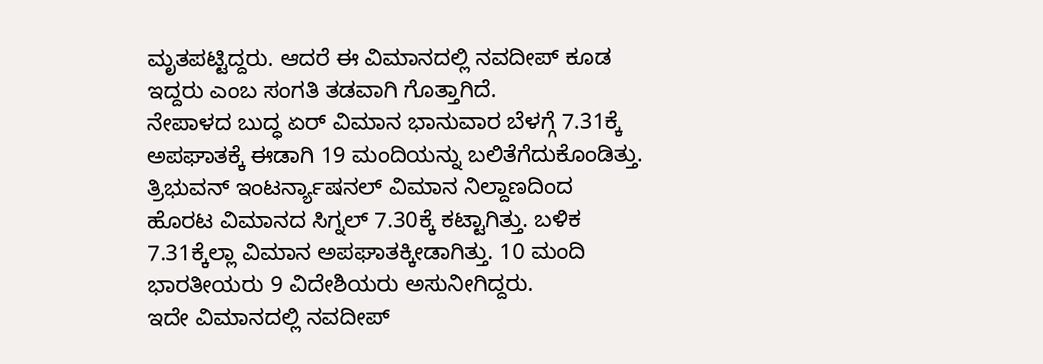ಮೃತಪಟ್ಟಿದ್ದರು. ಆದರೆ ಈ ವಿಮಾನದಲ್ಲಿ ನವದೀಪ್ ಕೂಡ ಇದ್ದರು ಎಂಬ ಸಂಗತಿ ತಡವಾಗಿ ಗೊತ್ತಾಗಿದೆ.
ನೇಪಾಳದ ಬುದ್ಧ ಏರ್ ವಿಮಾನ ಭಾನುವಾರ ಬೆಳಗ್ಗೆ 7.31ಕ್ಕೆ ಅಪಘಾತಕ್ಕೆ ಈಡಾಗಿ 19 ಮಂದಿಯನ್ನು ಬಲಿತೆಗೆದುಕೊಂಡಿತ್ತು. ತ್ರಿಭುವನ್ ಇಂಟರ್ನ್ಯಾಷನಲ್ ವಿಮಾನ ನಿಲ್ದಾಣದಿಂದ ಹೊರಟ ವಿಮಾನದ ಸಿಗ್ನಲ್ 7.30ಕ್ಕೆ ಕಟ್ಟಾಗಿತ್ತು. ಬಳಿಕ 7.31ಕ್ಕೆಲ್ಲಾ ವಿಮಾನ ಅಪಘಾತಕ್ಕೀಡಾಗಿತ್ತು. 10 ಮಂದಿ ಭಾರತೀಯರು 9 ವಿದೇಶಿಯರು ಅಸುನೀಗಿದ್ದರು.
ಇದೇ ವಿಮಾನದಲ್ಲಿ ನವದೀಪ್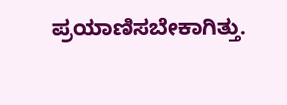ಪ್ರಯಾಣಿಸಬೇಕಾಗಿತ್ತು.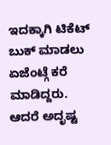ಇದಕ್ಕಾಗಿ ಟಿಕೆಟ್ ಬುಕ್ ಮಾಡಲು ಏಜೆಂಟ್ಗೆ ಕರೆ ಮಾಡಿದ್ದರು. ಆದರೆ ಅದೃಷ್ಟ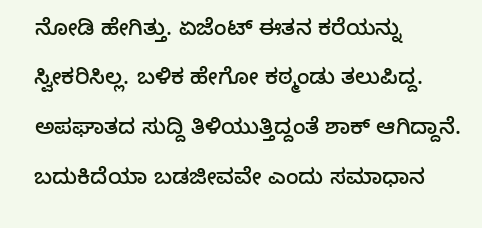ನೋಡಿ ಹೇಗಿತ್ತು. ಏಜೆಂಟ್ ಈತನ ಕರೆಯನ್ನು ಸ್ವೀಕರಿಸಿಲ್ಲ. ಬಳಿಕ ಹೇಗೋ ಕಠ್ಮಂಡು ತಲುಪಿದ್ದ. ಅಪಘಾತದ ಸುದ್ದಿ ತಿಳಿಯುತ್ತಿದ್ದಂತೆ ಶಾಕ್ ಆಗಿದ್ದಾನೆ. ಬದುಕಿದೆಯಾ ಬಡಜೀವವೇ ಎಂದು ಸಮಾಧಾನ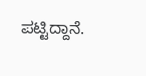ಪಟ್ಟಿದ್ದಾನೆ.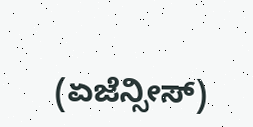(ಏಜೆನ್ಸೀಸ್)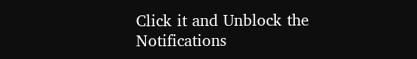Click it and Unblock the Notifications